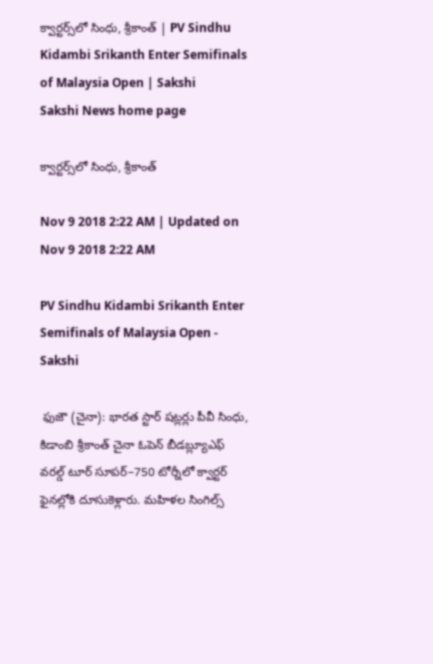క్వార్టర్స్‌లో సింధు, శ్రీకాంత్‌ | PV Sindhu Kidambi Srikanth Enter Semifinals of Malaysia Open | Sakshi
Sakshi News home page

క్వార్టర్స్‌లో సింధు, శ్రీకాంత్‌

Nov 9 2018 2:22 AM | Updated on Nov 9 2018 2:22 AM

PV Sindhu Kidambi Srikanth Enter Semifinals of Malaysia Open - Sakshi

 ఫుజౌ (చైనా): భారత స్టార్‌ షట్లర్లు పీవీ సింధు, కిడాంబి శ్రీకాంత్‌ చైనా ఓపెన్‌ బీడబ్ల్యూఎఫ్‌ వరల్డ్‌ టూర్‌ సూపర్‌–750 టోర్నీలో క్వార్టర్‌ ఫైనల్లోకి దూసుకెళ్లారు. మహిళల సింగిల్స్‌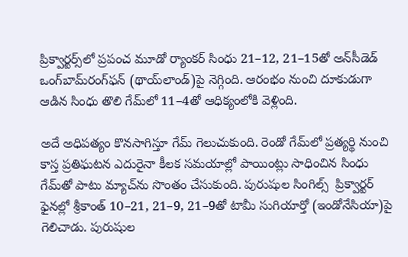ప్రిక్వార్టర్స్‌లో ప్రపంచ మూడో ర్యాంకర్‌ సింధు 21–12, 21–15తో అన్‌సీడెడ్‌ ఒంగ్‌బామ్‌రంగ్‌ఫన్‌ (థాయ్‌లాండ్‌)పై నెగ్గింది. ఆరంభం నుంచి దూకుడుగా ఆడిన సింధు తొలి గేమ్‌లో 11–4తో ఆధిక్యంలోకి వెళ్లింది.

అదే అధిపత్యం కొనసాగిస్తూ గేమ్‌ గెలుచుకుంది. రెండో గేమ్‌లో ప్రత్యర్థి నుంచి కాస్త ప్రతిఘటన ఎదురైనా కీలక సమయాల్లో పాయింట్లు సాధించిన సింధు గేమ్‌తో పాటు మ్యాచ్‌ను సొంతం చేసుకుంది. పురుషుల సింగిల్స్‌  ప్రిక్వార్టర్‌ ఫైనల్లో శ్రీకాంత్‌ 10–21, 21–9, 21–9తో టామీ సుగియార్తో (ఇండోనేసియా)పై గెలిచాడు. పురుషుల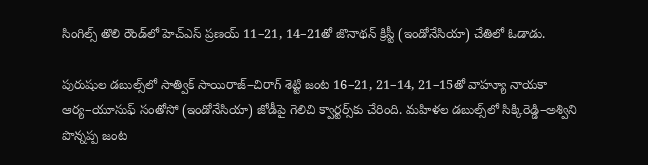సింగిల్స్‌ తొలి రౌండ్‌లో హెచ్‌ఎస్‌ ప్రణయ్‌ 11–21, 14–21తో జొనాథన్‌ క్రిస్టీ (ఇండోనేసియా) చేతిలో ఓడాడు.

పురుషుల డబుల్స్‌లో సాత్విక్‌ సాయిరాజ్‌–చిరాగ్‌ శెట్టి జంట 16–21, 21–14, 21–15తో వాహ్యూ నాయకా ఆర్య–యూసుఫ్‌ సంతోసో (ఇండోనేసియా) జోడీపై గెలిచి క్వార్టర్స్‌కు చేరింది. మహిళల డబుల్స్‌లో సిక్కిరెడ్డి–అశ్విని పొన్నప్ప జంట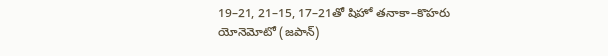19–21, 21–15, 17–21తో షిహో తనాకా–కొహరు యోనెమోటో (జపాన్‌)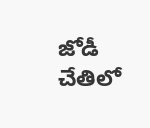జోడీ చేతిలో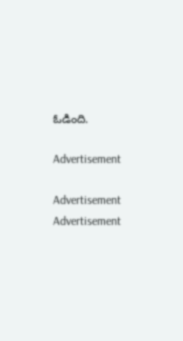ఓడింది.

Advertisement

Advertisement
Advertisement